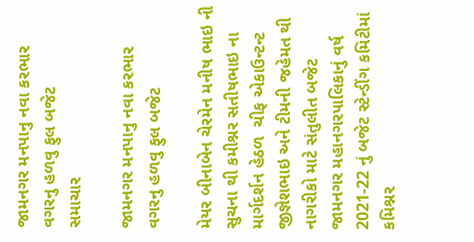જામનગર મનપાનુ નવા કરભાર વગરનુ હળવુ ફુલ બજેટ
સમાચાર

જામનગર મનપાનુ નવા કરભાર વગરનુ હળવુ ફુલ બજેટ

મેયર બીનાબેન ચેરમેન મનીષ ભાઇ ની સુચના થી કમીશ્નર સતીષભાઇ ના માર્ગદર્શન હેઠળ  ચીફ એકાઉન્ટન્ટ જીજ્ઞેશભાઇ અને ટીમની જહેમત થી નાગરીકો માટે સંતુલીત બજેટ જામનગર મહાનગરપાલિકાનું વર્ષ 2021-22 નું બજેટ સ્ટેન્ડીંગ કમિટીમાં કમિશ્નર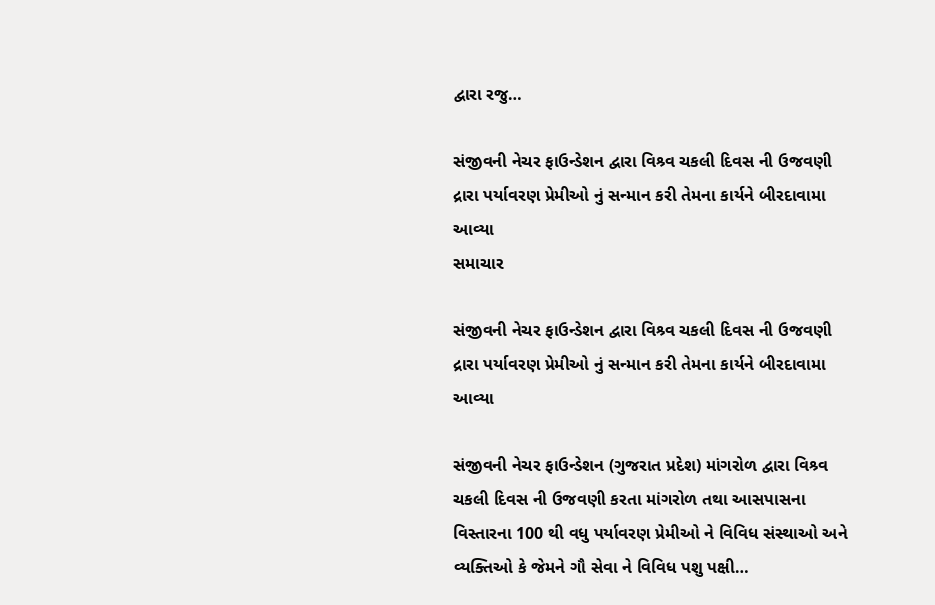દ્વારા રજુ…

સંજીવની નેચર ફાઉન્ડેશન દ્વારા વિશ્ર્વ ચકલી દિવસ ની ઉજવણી દ્રારા પર્યાવરણ પ્રેમીઓ નું સન્માન કરી તેમના કાર્યને બીરદાવામા આવ્યા
સમાચાર

સંજીવની નેચર ફાઉન્ડેશન દ્વારા વિશ્ર્વ ચકલી દિવસ ની ઉજવણી દ્રારા પર્યાવરણ પ્રેમીઓ નું સન્માન કરી તેમના કાર્યને બીરદાવામા આવ્યા

સંજીવની નેચર ફાઉન્ડેશન (ગુજરાત પ્રદેશ) માંગરોળ દ્વારા વિશ્ર્વ ચકલી દિવસ ની ઉજવણી કરતા માંગરોળ તથા આસપાસના વિસ્તારના 100 થી વધુ પર્યાવરણ પ્રેમીઓ ને વિવિધ સંસ્થાઓ અને વ્યક્તિઓ કે જેમને ગૌ સેવા ને વિવિધ પશુ પક્ષી…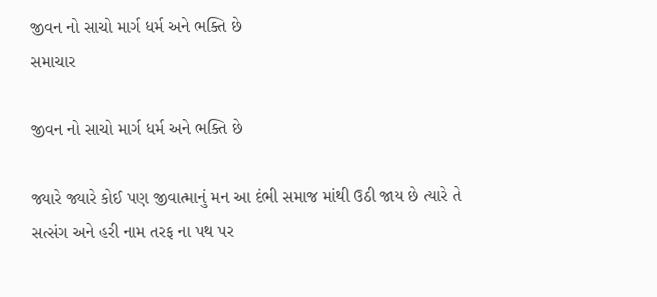જીવન નો સાચો માર્ગ ધર્મ અને ભક્તિ છે
સમાચાર

જીવન નો સાચો માર્ગ ધર્મ અને ભક્તિ છે

જ્યારે જ્યારે કોઈ પણ જીવાત્માનું મન આ દંભી સમાજ માંથી ઉઠી જાય છે ત્યારે તે સત્સંગ અને હરી નામ તરફ ના પથ પર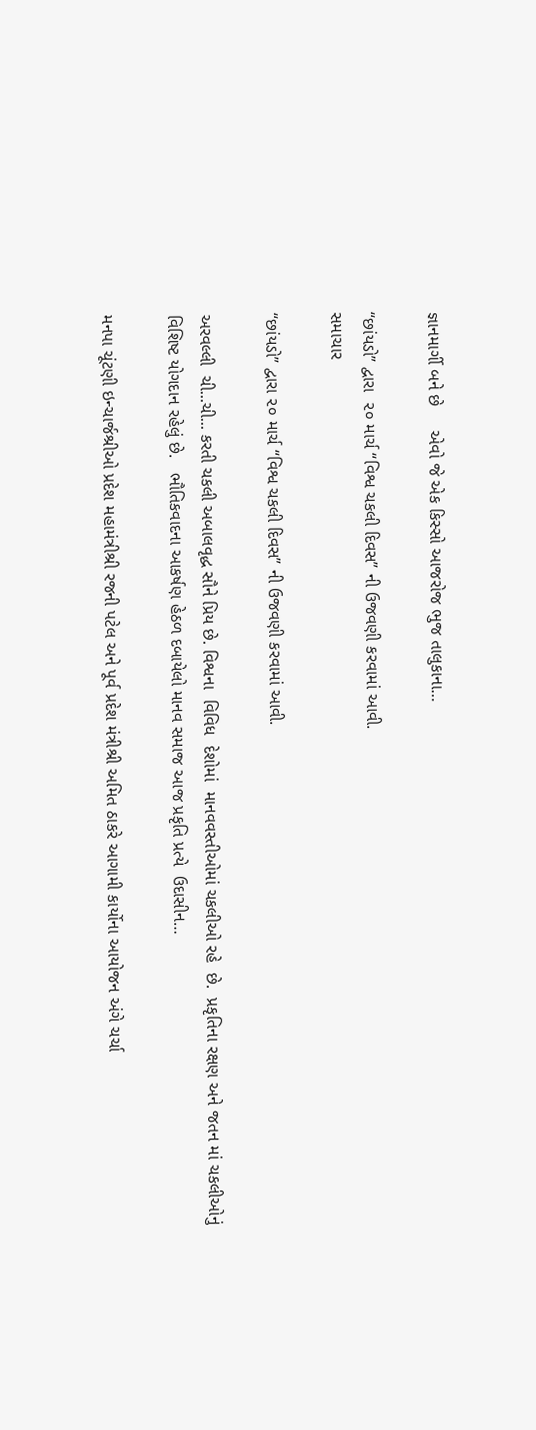જ્ઞાનમાર્ગી બને છે     એવો જે એક કિસ્સો આજરોજ ભુજ તાલુકાના…

“છાંયડો” દ્વારા  ૨૦ માર્ચ “વિશ્વ ચકલી દિવસ” ની ઉજવણી કરવામાં આવી.
સમાચાર

“છાંયડો” દ્વારા ૨૦ માર્ચ “વિશ્વ ચકલી દિવસ” ની ઉજવણી કરવામાં આવી.

અરવલ્લી  ચી...ચી... કરતી ચકલી અબાલવૃદ્ધ સૌને પ્રિય છે. વિશ્વના  વિવિધ  દેશોમાં  માનવવસ્તીઓમાં ચકલીઓ રહે  છે.  પ્રકૃતિના રક્ષણ અને જતન માં ચકલીઓનું વિશિષ્ટ યોગદાન રહેલું છે.   ભૌતિકવાદના આકર્ષણ હેઠળ દબાયેલો માનવ સમાજ આજ પ્રકૃતિ પ્રત્યે  ઉદાસીન…

મનપા ચૂંટણી ઇન્ચાર્જશ્રીઓ પ્રદેશ મહામંત્રીશ્રી રજની પટેલ અને પૂર્વ પ્રદેશ મંત્રીશ્રી અમિત ઠાકરે આગામી કાર્યોના આયોજન અંગે ચર્ચા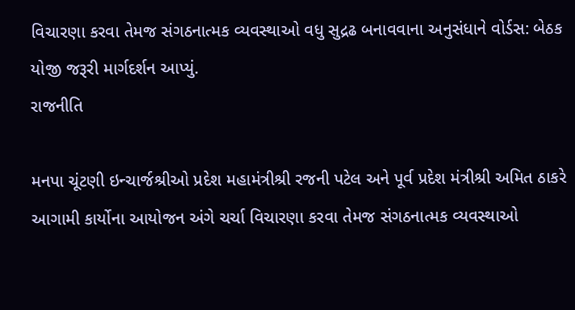વિચારણા કરવા તેમજ સંગઠનાત્મક વ્યવસ્થાઓ વધુ સુદ્રઢ બનાવવાના અનુસંધાને વોર્ડસ: બેઠક યોજી જરૂરી માર્ગદર્શન આપ્યું.
રાજનીતિ

મનપા ચૂંટણી ઇન્ચાર્જશ્રીઓ પ્રદેશ મહામંત્રીશ્રી રજની પટેલ અને પૂર્વ પ્રદેશ મંત્રીશ્રી અમિત ઠાકરે આગામી કાર્યોના આયોજન અંગે ચર્ચા વિચારણા કરવા તેમજ સંગઠનાત્મક વ્યવસ્થાઓ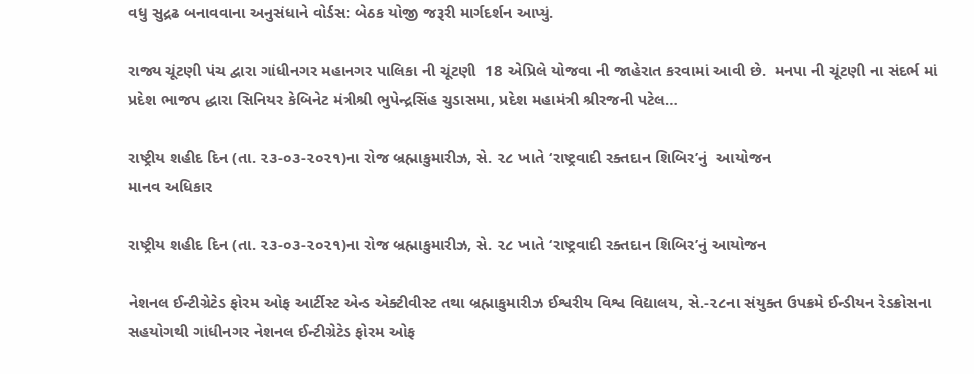વધુ સુદ્રઢ બનાવવાના અનુસંધાને વોર્ડસ: બેઠક યોજી જરૂરી માર્ગદર્શન આપ્યું.

રાજ્ય ચૂંટણી પંચ દ્વારા ગાંધીનગર મહાનગર પાલિકા ની ચૂંટણી  18 એપ્રિલે યોજવા ની જાહેરાત કરવામાં આવી છે.  મનપા ની ચૂંટણી ના સંદર્ભ માં પ્રદેશ ભાજપ દ્ધારા સિનિયર કેબિનેટ મંત્રીશ્રી ભુપેન્દ્રસિંહ ચુડાસમા, પ્રદેશ મહામંત્રી શ્રીરજની પટેલ…

રાષ્ટ્રીય શહીદ દિન (તા. ૨૩-૦૩-૨૦૨૧)ના રોજ બ્રહ્માકુમારીઝ, સે. ૨૮ ખાતે ‘રાષ્ટ્રવાદી રક્તદાન શિબિર’નું  આયોજન
માનવ અધિકાર

રાષ્ટ્રીય શહીદ દિન (તા. ૨૩-૦૩-૨૦૨૧)ના રોજ બ્રહ્માકુમારીઝ, સે. ૨૮ ખાતે ‘રાષ્ટ્રવાદી રક્તદાન શિબિર’નું આયોજન

નેશનલ ઈન્ટીગ્રેટેડ ફોરમ ઓફ આર્ટીસ્ટ એન્ડ એક્ટીવીસ્ટ તથા બ્રહ્માકુમારીઝ ઈશ્વરીય વિશ્વ વિદ્યાલય, સે.-૨૮ના સંયુક્ત ઉપક્રમે ઈન્ડીયન રેડક્રોસના સહયોગથી ગાંધીનગર નેશનલ ઈન્ટીગ્રેટેડ ફોરમ ઓફ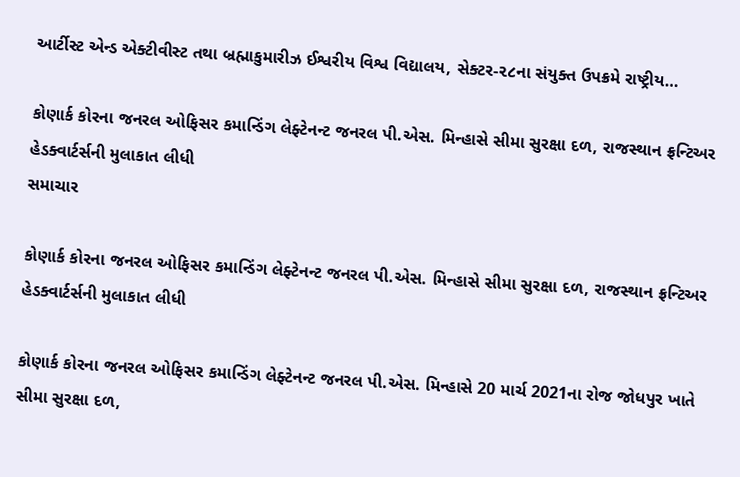આર્ટીસ્ટ એન્ડ એક્ટીવીસ્ટ તથા બ્રહ્માકુમારીઝ ઈશ્વરીય વિશ્વ વિદ્યાલય, સેક્ટર-૨૮ના સંયુક્ત ઉપક્રમે રાષ્ટ્રીય…

કોણાર્ક કોરના જનરલ ઓફિસર કમાન્ડિંગ લેફ્ટેનન્ટ જનરલ પી.એસ. મિન્હાસે સીમા સુરક્ષા દળ, રાજસ્થાન ફ્રન્ટિઅર હેડક્વાર્ટર્સની મુલાકાત લીધી
સમાચાર

કોણાર્ક કોરના જનરલ ઓફિસર કમાન્ડિંગ લેફ્ટેનન્ટ જનરલ પી.એસ. મિન્હાસે સીમા સુરક્ષા દળ, રાજસ્થાન ફ્રન્ટિઅર હેડક્વાર્ટર્સની મુલાકાત લીધી

કોણાર્ક કોરના જનરલ ઓફિસર કમાન્ડિંગ લેફ્ટેનન્ટ જનરલ પી.એસ. મિન્હાસે 20 માર્ચ 2021ના રોજ જોધપુર ખાતે સીમા સુરક્ષા દળ,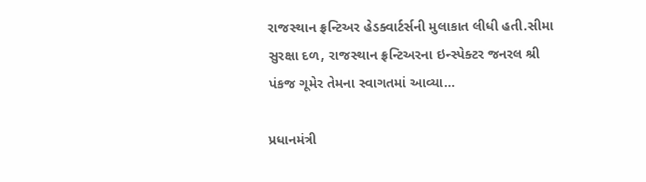રાજસ્થાન ફ્રન્ટિઅર હેડક્વાર્ટર્સની મુલાકાત લીધી હતી.સીમા સુરક્ષા દળ, રાજસ્થાન ફ્રન્ટિઅરના ઇન્સ્પેક્ટર જનરલ શ્રી પંકજ ગૂમેર તેમના સ્વાગતમાં આવ્યા…

પ્રધાનમંત્રી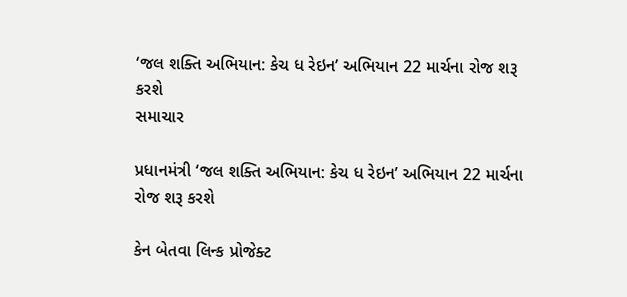‘જલ શક્તિ અભિયાન: કેચ ધ રેઇન’ અભિયાન 22 માર્ચના રોજ શરૂ કરશે
સમાચાર

પ્રધાનમંત્રી ‘જલ શક્તિ અભિયાન: કેચ ધ રેઇન’ અભિયાન 22 માર્ચના રોજ શરૂ કરશે

કેન બેતવા લિન્ક પ્રોજેક્ટ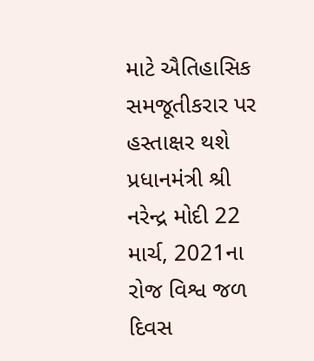માટે ઐતિહાસિક સમજૂતીકરાર પર હસ્તાક્ષર થશે પ્રધાનમંત્રી શ્રી નરેન્દ્ર મોદી 22 માર્ચ, 2021ના રોજ વિશ્વ જળ દિવસ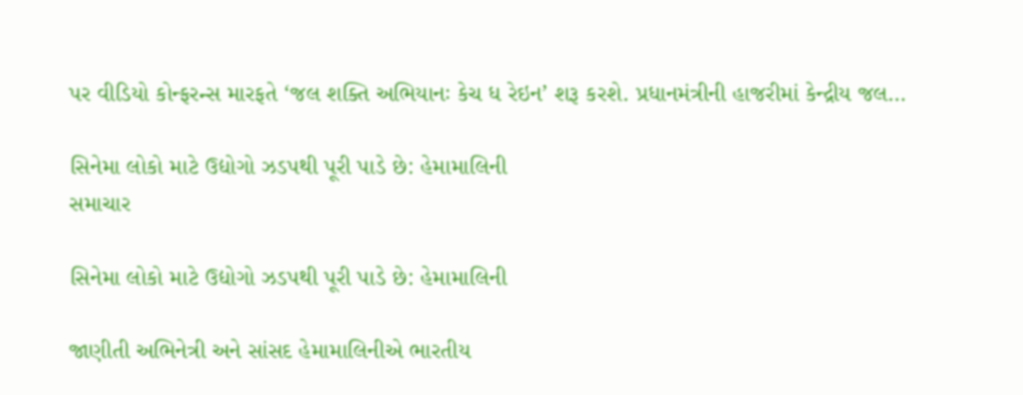પર વીડિયો કોન્ફરન્સ મારફતે ‘જલ શક્તિ અભિયાનઃ કેચ ધ રેઇન’ શરૂ કરશે. પ્રધાનમંત્રીની હાજરીમાં કેન્દ્રીય જલ…

સિનેમા લોકો માટે ઉદ્યોગો ઝડપથી પૂરી પાડે છે: હેમામાલિની
સમાચાર

સિનેમા લોકો માટે ઉદ્યોગો ઝડપથી પૂરી પાડે છે: હેમામાલિની

જાણીતી અભિનેત્રી અને સાંસદ હેમામાલિનીએ ભારતીય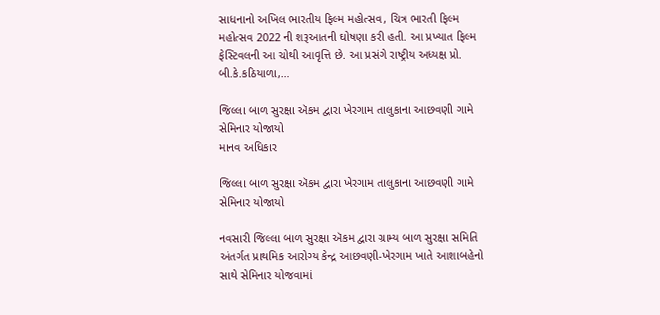સાધનાનો અખિલ ભારતીય ફિલ્મ મહોત્સવ, ચિત્ર ભારતી ફિલ્મ મહોત્સવ 2022 ની શરૂઆતની ઘોષણા કરી હતી. આ પ્રખ્યાત ફિલ્મ ફેસ્ટિવલની આ ચોથી આવૃત્તિ છે. આ પ્રસંગે રાષ્ટ્રીય અધ્યક્ષ પ્રો. બી.કે.કઠિયાળા,…

જિલ્લા બાળ સુરક્ષા ઍકમ દ્વારા ખેરગામ તાલુકાના આછવણી ગામે  સેમિનાર યોજાયો
માનવ અધિકાર

જિલ્લા બાળ સુરક્ષા ઍકમ દ્વારા ખેરગામ તાલુકાના આછવણી ગામે સેમિનાર યોજાયો

નવસારી જિલ્લા બાળ સુરક્ષા ઍકમ દ્વારા ગ્રામ્ય બાળ સુરક્ષા સમિતિ અંતર્ગત પ્રાથમિક આરોગ્ય કેન્દ્ર આછવણી-ખેરગામ ખાતે આશાબહેનો સાથે સેમિનાર યોજવામાં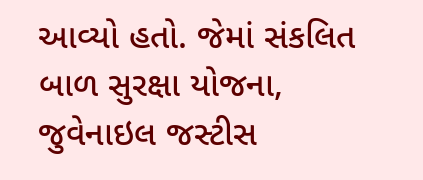આવ્યો હતો. જેમાં સંકલિત બાળ સુરક્ષા યોજના, જુવેનાઇલ જસ્ટીસ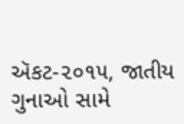ઍકટ-૨૦૧૫, જાતીય ગુનાઓ સામે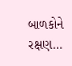બાળકોને રક્ષણ…